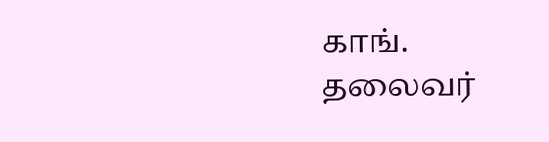காங். தலைவர்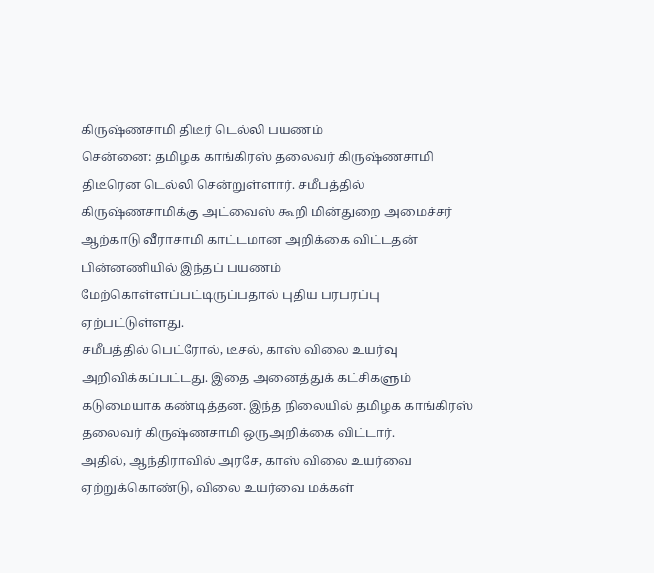கிருஷ்ணசாமி திடீர் டெல்லி பயணம்
சென்னை: தமிழக காங்கிரஸ் தலைவர் கிருஷ்ணசாமி திடீரென டெல்லி சென்றுள்ளார். சமீபத்தில் கிருஷ்ணசாமிக்கு அட்வைஸ் கூறி மின்துறை அமைச்சர் ஆற்காடு வீராசாமி காட்டமான அறிக்கை விட்டதன் பின்னணியில் இந்தப் பயணம் மேற்கொள்ளப்பட்டிருப்பதால் புதிய பரபரப்பு ஏற்பட்டுள்ளது.
சமீபத்தில் பெட்ரோல், டீசல், காஸ் விலை உயர்வு அறிவிக்கப்பட்டது. இதை அனைத்துக் கட்சிகளும் கடுமையாக கண்டித்தன. இந்த நிலையில் தமிழக காங்கிரஸ் தலைவர் கிருஷ்ணசாமி ஒருஅறிக்கை விட்டார்.
அதில், ஆந்திராவில் அரசே, காஸ் விலை உயர்வை ஏற்றுக்கொண்டு, விலை உயர்வை மக்கள்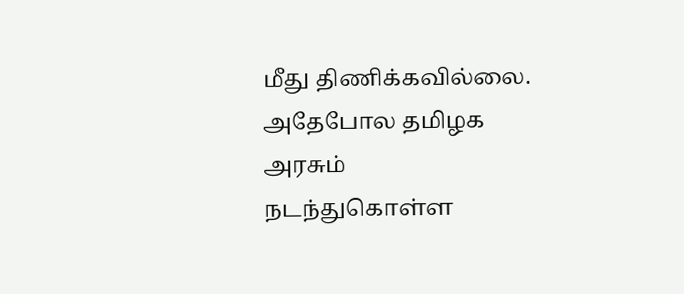மீது திணிக்கவில்லை. அதேபோல தமிழக அரசும் நடந்துகொள்ள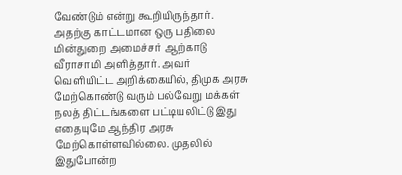வேண்டும் என்று கூறியிருந்தார்.
அதற்கு காட்டமான ஒரு பதிலை மின்துறை அமைச்சர் ஆற்காடு வீராசாமி அளித்தார். அவர் வெளியிட்ட அறிக்கையில், திமுக அரசு மேற்கொண்டு வரும் பல்வேறு மக்கள் நலத் திட்டங்களை பட்டியலிட்டு இது எதையுமே ஆந்திர அரசு மேற்கொள்ளவில்லை. முதலில் இதுபோன்ற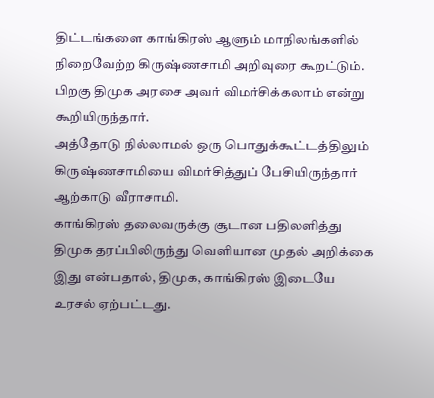திட்டங்களை காங்கிரஸ் ஆளும் மாநிலங்களில் நிறைவேற்ற கிருஷ்ணசாமி அறிவுரை கூறட்டும். பிறகு திமுக அரசை அவர் விமர்சிக்கலாம் என்று கூறியிருந்தார்.
அத்தோடு நில்லாமல் ஒரு பொதுக்கூட்டத்திலும் கிருஷ்ணசாமியை விமர்சித்துப் பேசியிருந்தார் ஆற்காடு வீராசாமி.
காங்கிரஸ் தலைவருக்கு சூடான பதிலளித்து திமுக தரப்பிலிருந்து வெளியான முதல் அறிக்கை இது என்பதால், திமுக, காங்கிரஸ் இடையே உரசல் ஏற்பட்டது.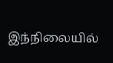இந்நிலையில்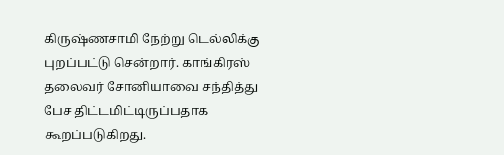கிருஷ்ணசாமி நேற்று டெல்லிக்கு புறப்பட்டு சென்றார். காங்கிரஸ் தலைவர் சோனியாவை சந்தித்து பேச திட்டமிட்டிருப்பதாக கூறப்படுகிறது.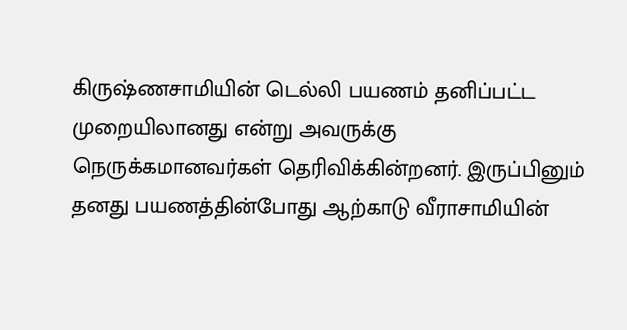கிருஷ்ணசாமியின் டெல்லி பயணம் தனிப்பட்ட முறையிலானது என்று அவருக்கு நெருக்கமானவர்கள் தெரிவிக்கின்றனர். இருப்பினும் தனது பயணத்தின்போது ஆற்காடு வீராசாமியின்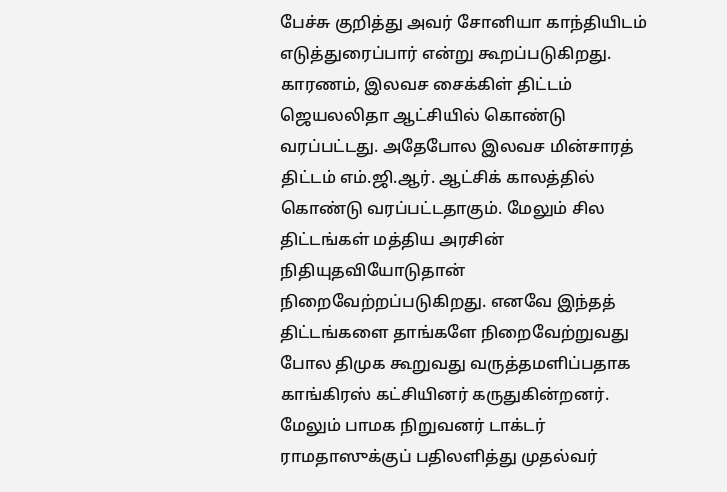பேச்சு குறித்து அவர் சோனியா காந்தியிடம் எடுத்துரைப்பார் என்று கூறப்படுகிறது.
காரணம், இலவச சைக்கிள் திட்டம் ஜெயலலிதா ஆட்சியில் கொண்டு வரப்பட்டது. அதேபோல இலவச மின்சாரத் திட்டம் எம்.ஜி.ஆர். ஆட்சிக் காலத்தில் கொண்டு வரப்பட்டதாகும். மேலும் சில திட்டங்கள் மத்திய அரசின் நிதியுதவியோடுதான் நிறைவேற்றப்படுகிறது. எனவே இந்தத் திட்டங்களை தாங்களே நிறைவேற்றுவது போல திமுக கூறுவது வருத்தமளிப்பதாக காங்கிரஸ் கட்சியினர் கருதுகின்றனர்.
மேலும் பாமக நிறுவனர் டாக்டர் ராமதாஸுக்குப் பதிலளித்து முதல்வர்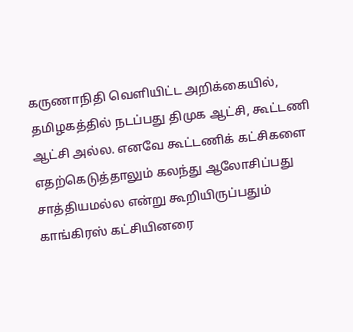கருணாநிதி வெளியிட்ட அறிக்கையில், தமிழகத்தில் நடப்பது திமுக ஆட்சி, கூட்டணி ஆட்சி அல்ல. எனவே கூட்டணிக் கட்சிகளை எதற்கெடுத்தாலும் கலந்து ஆலோசிப்பது சாத்தியமல்ல என்று கூறியிருப்பதும் காங்கிரஸ் கட்சியினரை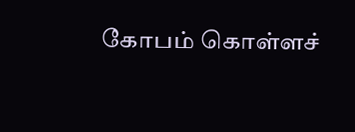கோபம் கொள்ளச்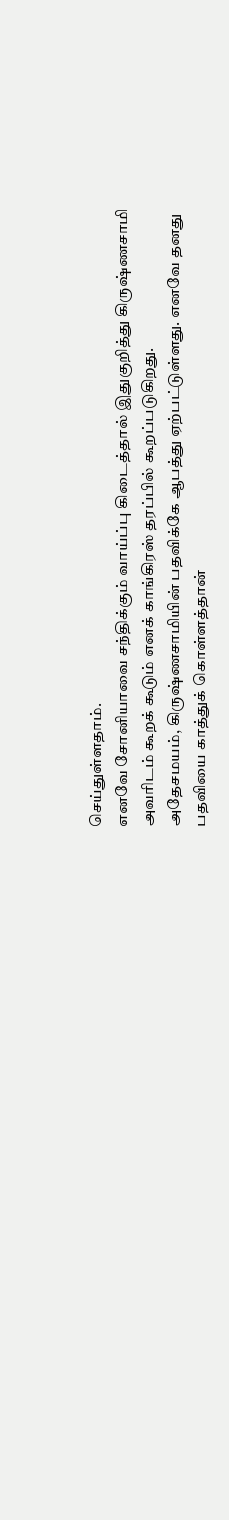செய்துள்ளதாம்.
எனவே சோனியாவை சந்திக்கும் வாய்ப்பு கிடைத்தால் இதுகுறித்து கிருஷ்ணசாமி அவரிடம் கூறக் கூடும் எனக் காங்கிரஸ் தரப்பில் கூறப்படுகிறது.
அதேசமயம், கிருஷ்ணசாமியின் பதவிக்கே ஆபத்து ஏற்பட்டுள்ளது. எனவே தனது பதவியை காத்துக் கொள்ளத்தான்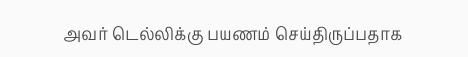அவர் டெல்லிக்கு பயணம் செய்திருப்பதாக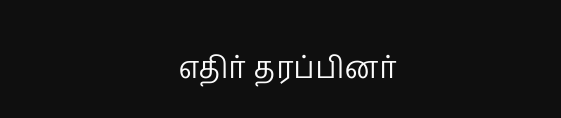எதிர் தரப்பினர்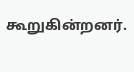கூறுகின்றனர்.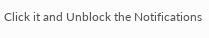Click it and Unblock the Notifications